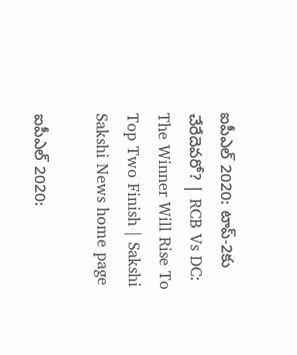ఐపీఎల్‌ 2020: టాప్‌-2కు చేరేదెవరో? | RCB Vs DC: The Winner Will Rise To Top Two Finish | Sakshi
Sakshi News home page

ఐపీఎల్‌ 2020: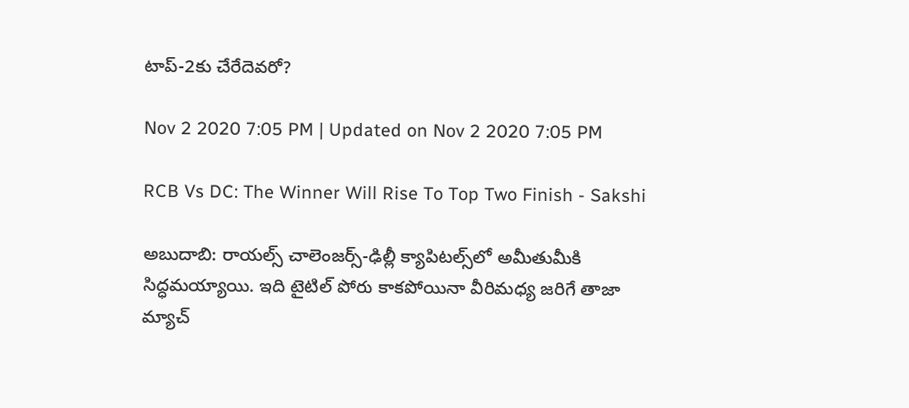టాప్‌-2కు చేరేదెవరో?

Nov 2 2020 7:05 PM | Updated on Nov 2 2020 7:05 PM

RCB Vs DC: The Winner Will Rise To Top Two Finish - Sakshi

అబుదాబి: రాయల్స్‌ చాలెంజర్స్‌-ఢిల్లీ క్యాపిటల్స్‌లో అమీతుమీకి సిద్ధమయ్యాయి. ఇది టైటిల్‌ పోరు కాకపోయినా వీరిమధ్య జరిగే తాజా మ్యాచ్‌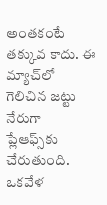అంతకంటే తక్కువ కాదు. ఈ మ్యాచ్‌లో గెలిచిన జట్టు నేరుగా ప్లేఆఫ్స్‌కు చేరుతుంది. ఒకవేళ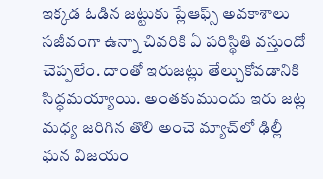ఇక్కడ ఓడిన జట్టుకు ప్లేఆఫ్స్‌ అవకాశాలు సజీవంగా ఉన్నా చివరికి ఏ పరిస్థితి వస్తుందో చెప్పలేం. దాంతో ఇరుజట్లు తేల్చుకోవడానికి సిద్ధమయ్యాయి. అంతకుముందు ఇరు జట్ల  మధ్య జరిగిన తొలి అంచె మ్యాచ్‌లో ఢిల్లీ ఘన విజయం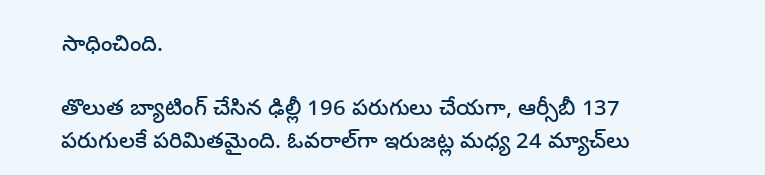సాధించింది.

తొలుత బ్యాటింగ్‌ చేసిన ఢిల్లీ 196 పరుగులు చేయగా, ఆర్సీబీ 137 పరుగులకే పరిమితమైంది. ఓవరాల్‌గా ఇరుజట్ల మధ్య 24 మ్యాచ్‌లు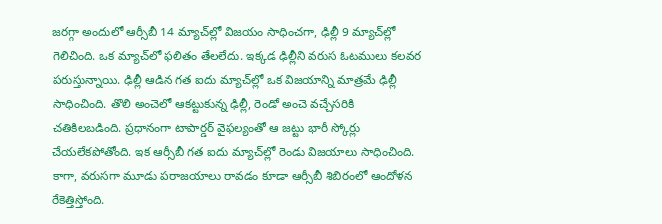జరగ్గా అందులో ఆర్సీబీ 14 మ్యాచ్‌ల్లో విజయం సాధించగా, ఢిల్లీ 9 మ్యాచ్‌ల్లో గెలిచింది. ఒక మ్యాచ్‌లో ఫలితం తేలలేదు. ఇక‍్కడ ఢిల్లీని వరుస ఓటములు కలవర పరుస్తున్నాయి. ఢిల్లీ ఆడిన గత ఐదు మ్యాచ్‌ల్లో ఒక విజయాన్ని మాత్రమే ఢిల్లీ సాధించింది. తొలి అంచెలో ఆకట్టుకున్న ఢిల్లీ, రెండో అంచె వచ్చేసరికి చతికిలబడింది. ప్రధానంగా టాపార్డర్‌ వైఫల్యంతో ఆ జట్టు భారీ స్కోర్లు చేయలేకపోతోంది. ఇక ఆర్సీబీ గత ఐదు మ్యాచ్‌ల్లో రెండు విజయాలు సాధించింది. కాగా, వరుసగా మూడు పరాజయాలు రావడం కూడా ఆర్సీబీ శిబిరంలో ఆందోళన రేకెత్తిస్తోంది.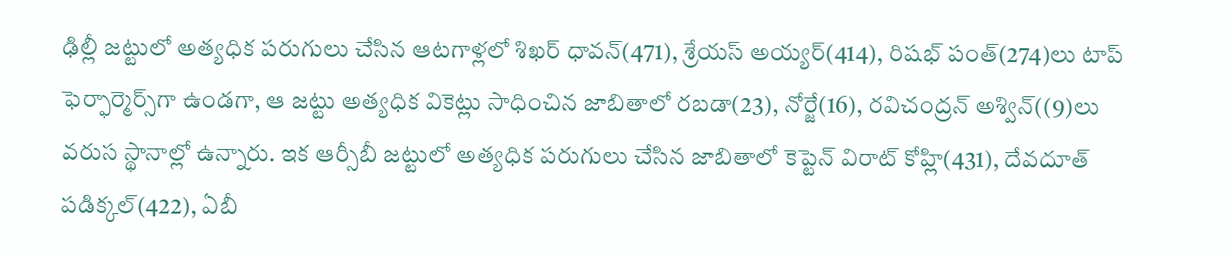ఢిల్లీ జట్టులో అత్యధిక పరుగులు చేసిన ఆటగాళ్లలో శిఖర్‌ ధావన్‌(471), శ్రేయస్‌ అయ్యర్‌(414), రిషభ్‌ పంత్‌(274)లు టాప్‌ ఫెర్ఫార్మెర్స్‌గా ఉండగా, ఆ జట్టు అత్యధిక వికెట్లు సాధించిన జాబితాలో రబడా(23), నోర్జే(16), రవిచంద్రన్‌ అశ్విన్‌((9)లు వరుస స్థానాల్లో ఉన్నారు. ఇక ఆర్సీబీ జట్టులో అత్యధిక పరుగులు చేసిన జాబితాలో కెప్టెన్‌ విరాట్‌ కోహ్లి(431), దేవదూత్‌ పడిక్కల్‌(422), ఏబీ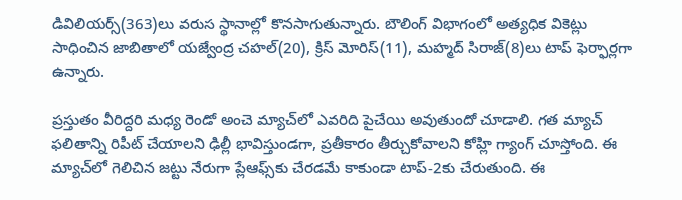డివిలియర్స్‌(363)లు వరుస స్థానాల్లో కొనసాగుతున్నారు. బౌలింగ్‌ విభాగంలో అత్యధిక వికెట్లు సాధించిన జాబితాలో యజ్వేంద్ర చహల్‌(20), క్రిస్‌ మోరిస్‌(11), మహ్మద్‌ సిరాజ్‌(8)లు టాప్‌ ఫెర్ఫార్లగా ఉన్నారు.

ప్రస్తుతం వీరిద్దరి మధ్య రెండో అంచె మ్యాచ్‌లో ఎవరిది పైచేయి అవుతుందో చూడాలి. గత మ్యాచ్‌ ఫలితాన్ని రిపీట్‌ చేయాలని ఢిల్లీ భావిస్తుండగా, ప్రతీకారం తీర్చుకోవాలని కోహ్లి గ్యాంగ్‌ చూస్తోంది. ఈ మ్యాచ్‌లో గెలిచిన జట్టు నేరుగా ప్లేఆఫ్స్‌కు చేరడమే కాకుండా టాప్‌-2కు చేరుతుంది. ఈ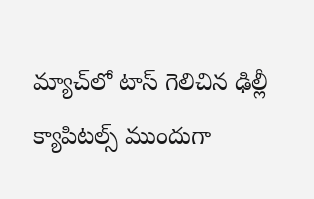మ్యాచ్‌లో టాస్‌ గెలిచిన ఢిల్లీ క్యాపిటల్స్‌ ముందుగా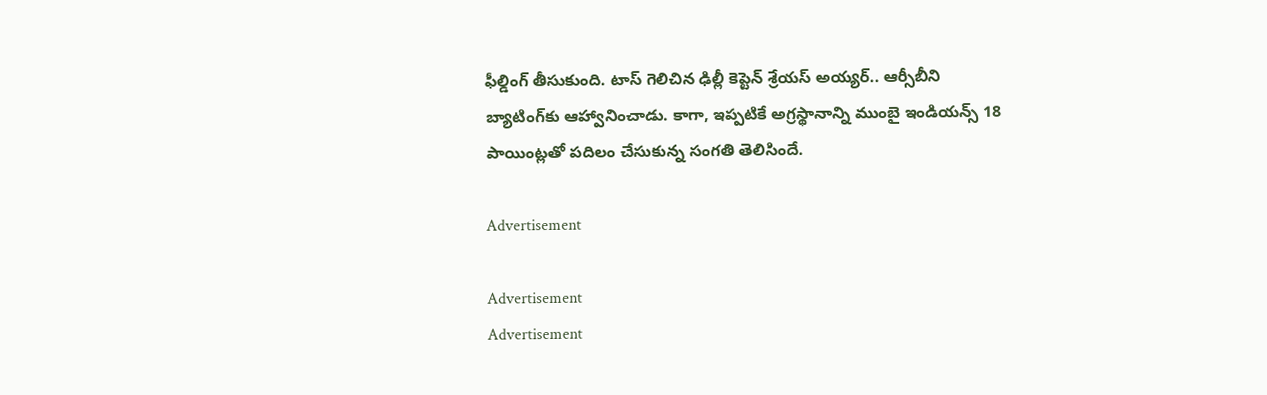ఫీల్డింగ్‌ తీసుకుంది. టాస్‌ గెలిచిన ఢిల్లీ కెప్టెన్‌ శ్రేయస్‌ అయ్యర్‌.. ఆర్సీబీని బ్యాటింగ్‌కు ఆహ్వానించాడు. కాగా, ఇప్పటికే అగ్రస్థానాన్ని ముంబై ఇండియన్స్‌ 18 పాయింట్లతో పదిలం చేసుకున్న సంగతి తెలిసిందే.

Advertisement

Advertisement
Advertisement